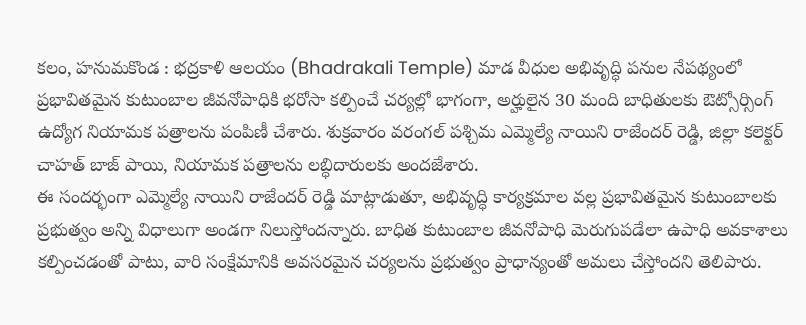కలం, హనుమకొండ : భద్రకాళి ఆలయం (Bhadrakali Temple) మాడ వీధుల అభివృద్ధి పనుల నేపథ్యంలో ప్రభావితమైన కుటుంబాల జీవనోపాధికి భరోసా కల్పించే చర్యల్లో భాగంగా, అర్హులైన 30 మంది బాధితులకు ఔట్సోర్సింగ్ ఉద్యోగ నియామక పత్రాలను పంపిణీ చేశారు. శుక్రవారం వరంగల్ పశ్చిమ ఎమ్మెల్యే నాయిని రాజేందర్ రెడ్డి, జిల్లా కలెక్టర్ చాహత్ బాజ్ పాయి, నియామక పత్రాలను లబ్ధిదారులకు అందజేశారు.
ఈ సందర్భంగా ఎమ్మెల్యే నాయిని రాజేందర్ రెడ్డి మాట్లాడుతూ, అభివృద్ధి కార్యక్రమాల వల్ల ప్రభావితమైన కుటుంబాలకు ప్రభుత్వం అన్ని విధాలుగా అండగా నిలుస్తోందన్నారు. బాధిత కుటుంబాల జీవనోపాధి మెరుగుపడేలా ఉపాధి అవకాశాలు కల్పించడంతో పాటు, వారి సంక్షేమానికి అవసరమైన చర్యలను ప్రభుత్వం ప్రాధాన్యంతో అమలు చేస్తోందని తెలిపారు.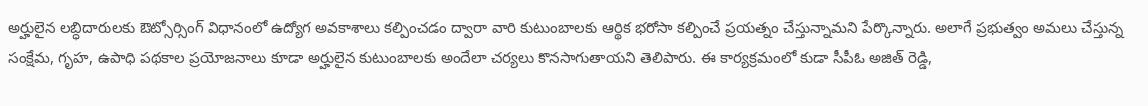అర్హులైన లబ్ధిదారులకు ఔట్సోర్సింగ్ విధానంలో ఉద్యోగ అవకాశాలు కల్పించడం ద్వారా వారి కుటుంబాలకు ఆర్థిక భరోసా కల్పించే ప్రయత్నం చేస్తున్నామని పేర్కొన్నారు. అలాగే ప్రభుత్వం అమలు చేస్తున్న సంక్షేమ, గృహ, ఉపాధి పథకాల ప్రయోజనాలు కూడా అర్హులైన కుటుంబాలకు అందేలా చర్యలు కొనసాగుతాయని తెలిపారు. ఈ కార్యక్రమంలో కుడా సీపీఓ అజిత్ రెడ్డి,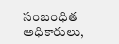సంబంధిత అధికారులు,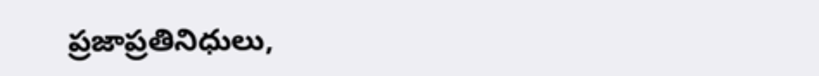ప్రజాప్రతినిధులు,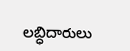లబ్ధిదారులు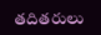తదితరులు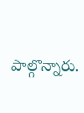పాల్గొన్నారు.